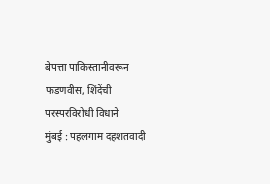बेपत्ता पाकिस्तानीवरून फडणवीस, शिंदेंची परस्परविरोधी विधाने
मुंबई : पहलगाम दहशतवादी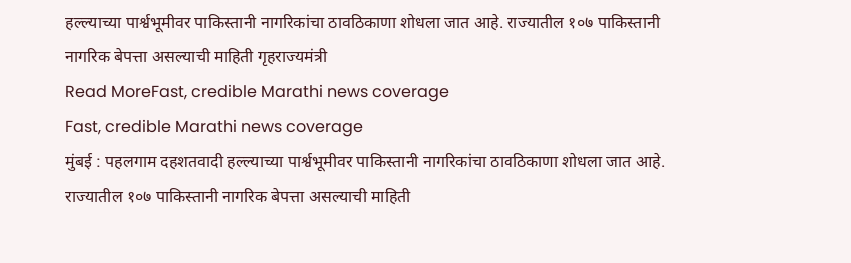हल्ल्याच्या पार्श्वभूमीवर पाकिस्तानी नागरिकांचा ठावठिकाणा शोधला जात आहे. राज्यातील १०७ पाकिस्तानी नागरिक बेपत्ता असल्याची माहिती गृहराज्यमंत्री
Read MoreFast, credible Marathi news coverage
Fast, credible Marathi news coverage
मुंबई : पहलगाम दहशतवादी हल्ल्याच्या पार्श्वभूमीवर पाकिस्तानी नागरिकांचा ठावठिकाणा शोधला जात आहे. राज्यातील १०७ पाकिस्तानी नागरिक बेपत्ता असल्याची माहिती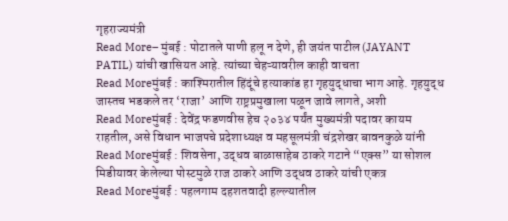गृहराज्यमंत्री
Read More– मुंबई : पोटातले पाणी हलू न देणे, ही जयंत पाटील (JAYANT PATIL) यांची खासियत आहे. त्यांच्या चेहऱ्यावरील काही वाचता
Read Moreमुंबई : काश्मिरातील हिंदूंचे हत्याकांड हा गृहयुद्धाचा भाग आहे. गृहयुद्ध जास्तच भडकले तर ‘राजा’ आणि राष्ट्रप्रमुखाला पळून जावे लागते, अशी
Read Moreमुंबई : देवेंद्र फडणवीस हेच २०३४ पर्यंत मुख्यमंत्री पदावर कायम राहतील, असे विधान भाजपचे प्रदेशाध्यक्ष व महसूलमंत्री चंद्रशेखर बावनकुळे यांनी
Read Moreमुंबई : शिवसेना, उद्धव बाळासाहेब ठाकरे गटाने “एक्स” या सोशल मिडीयावर केलेल्या पोस्टमुळे राज ठाकरे आणि उद्धव ठाकरे यांची एकत्र
Read Moreमुंबई : पहलगाम दहशतवादी हल्ल्यातील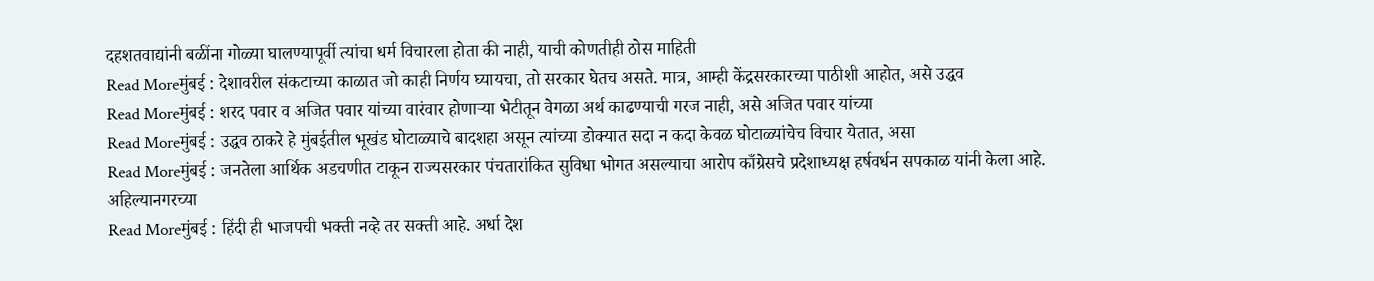दहशतवाद्यांनी बळींना गोळ्या घालण्यापूर्वी त्यांचा धर्म विचारला होता की नाही, याची कोणतीही ठोस माहिती
Read Moreमुंबई : देशावरील संकटाच्या काळात जो काही निर्णय घ्यायचा, तो सरकार घेतच असते. मात्र, आम्ही केंद्रसरकारच्या पाठीशी आहोत, असे उद्धव
Read Moreमुंबई : शरद पवार व अजित पवार यांच्या वारंवार होणाऱ्या भेटीतून वेगळा अर्थ काढण्याची गरज नाही, असे अजित पवार यांच्या
Read Moreमुंबई : उद्धव ठाकरे हे मुंबईतील भूखंड घोटाळ्याचे बादशहा असून त्यांच्या डोक्यात सदा न कदा केवळ घोटाळ्यांचेच विचार येतात, असा
Read Moreमुंबई : जनतेला आर्थिक अडचणीत टाकून राज्यसरकार पंचतारांकित सुविधा भोगत असल्याचा आरोप काँग्रेसचे प्रदेशाध्यक्ष हर्षवर्धन सपकाळ यांनी केला आहे. अहिल्यानगरच्या
Read Moreमुंबई : हिंदी ही भाजपची भक्ती नव्हे तर सक्ती आहे. अर्धा देश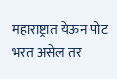महाराष्ट्रात येऊन पोट भरत असेल तर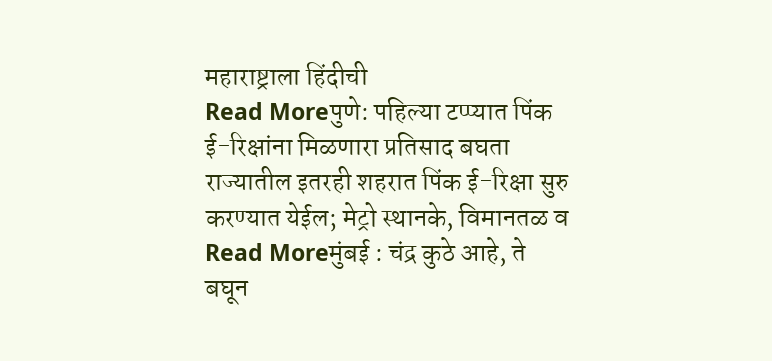महाराष्ट्राला हिंदीची
Read Moreपुणे: पहिल्या टप्प्यात पिंक ई-रिक्षांना मिळणारा प्रतिसाद बघता राज्यातील इतरही शहरात पिंक ई-रिक्षा सुरु करण्यात येईल; मेट्रो स्थानके, विमानतळ व
Read Moreमुंबई : चंद्र कुठे आहे, ते बघून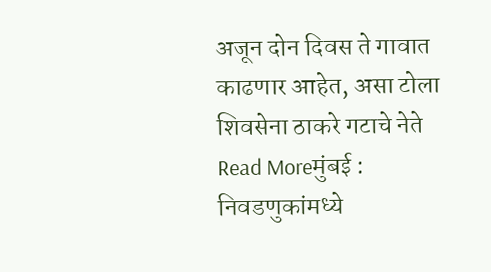अजून दोन दिवस ते गावात काढणार आहेत, असा टोला शिवसेना ठाकरे गटाचे नेते
Read Moreमुंबई : निवडणुकांमध्ये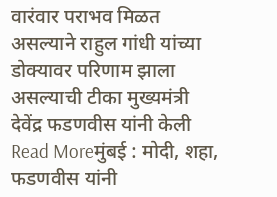वारंवार पराभव मिळत असल्याने राहुल गांधी यांच्या डोक्यावर परिणाम झाला असल्याची टीका मुख्यमंत्री देवेंद्र फडणवीस यांनी केली
Read Moreमुंबई : मोदी, शहा, फडणवीस यांनी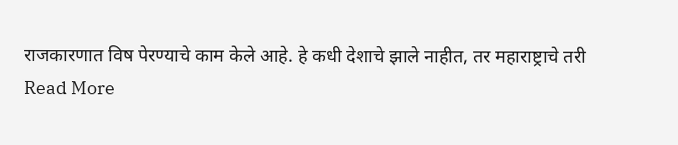राजकारणात विष पेरण्याचे काम केले आहे. हे कधी देशाचे झाले नाहीत, तर महाराष्ट्राचे तरी
Read More